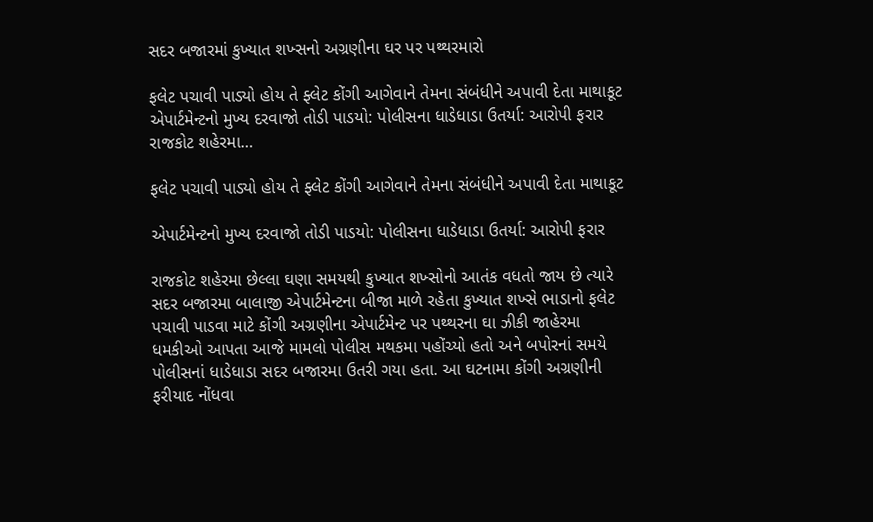સદર બજારમાં કુખ્યાત શખ્સનો અગ્રણીના ઘર પર પથ્થરમારો

ફલેટ પચાવી પાડ્યો હોય તે ફ્લેટ કોંગી આગેવાને તેમના સંબંધીને અપાવી દેતા માથાકૂટ એપાર્ટમેન્ટનો મુખ્ય દરવાજો તોડી પાડયો: પોલીસના ધાડેધાડા ઉતર્યા: આરોપી ફરાર રાજકોટ શહેરમા…

ફલેટ પચાવી પાડ્યો હોય તે ફ્લેટ કોંગી આગેવાને તેમના સંબંધીને અપાવી દેતા માથાકૂટ

એપાર્ટમેન્ટનો મુખ્ય દરવાજો તોડી પાડયો: પોલીસના ધાડેધાડા ઉતર્યા: આરોપી ફરાર

રાજકોટ શહેરમા છેલ્લા ઘણા સમયથી કુખ્યાત શખ્સોનો આતંક વધતો જાય છે ત્યારે સદર બજારમા બાલાજી એપાર્ટમેન્ટના બીજા માળે રહેતા કુખ્યાત શખ્સે ભાડાનો ફલેટ પચાવી પાડવા માટે કોંગી અગ્રણીના એપાર્ટમેન્ટ પર પથ્થરના ઘા ઝીકી જાહેરમા ધમકીઓ આપતા આજે મામલો પોલીસ મથકમા પહોંચ્યો હતો અને બપોરનાં સમયે પોલીસનાં ધાડેધાડા સદર બજારમા ઉતરી ગયા હતા. આ ઘટનામા કોંગી અગ્રણીની ફરીયાદ નોંધવા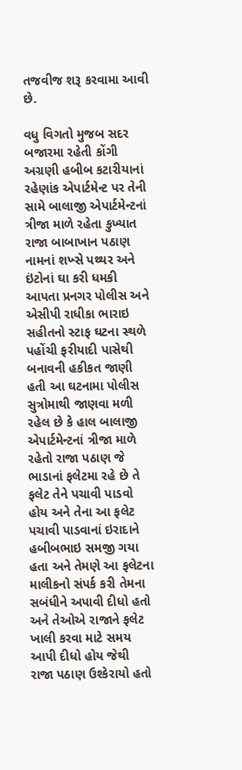તજવીજ શરૂ કરવામા આવી છે.

વધુ વિગતો મુજબ સદર બજારમા રહેતી કોંગી અગ્રણી હબીબ કટારીયાનાં રહેણાંક એપાર્ટમેન્ટ પર તેની સામે બાલાજી એપાર્ટમેન્ટનાં ત્રીજા માળે રહેતા કુખ્યાત રાજા બાબાખાન પઠાણ નામનાં શખ્સે પથ્થર અને ઇંટોનાં ઘા કરી ધમકી આપતા પ્રનગર પોલીસ અને એસીપી રાધીકા ભારાઇ સહીતનો સ્ટાફ ઘટના સ્થળે પહોંચી ફરીયાદી પાસેથી બનાવની હકીકત જાણી હતી આ ઘટનામા પોલીસ સુત્રોમાથી જાણવા મળી રહેલ છે કે હાલ બાલાજી એપાર્ટમેન્ટનાં ત્રીજા માળે રહેતો રાજા પઠાણ જે ભાડાનાં ફલેટમા રહે છે તે ફલેટ તેને પચાવી પાડવો હોય અને તેના આ ફલેટ પચાવી પાડવાનાં ઇરાદાને હબીબભાઇ સમજી ગયા હતા અને તેમણે આ ફલેટના માલીકનો સંપર્ક કરી તેમના સબંધીને અપાવી દીધો હતો અને તેઓએ રાજાને ફલેટ ખાલી કરવા માટે સમય આપી દીધો હોય જેથી રાજા પઠાણ ઉશ્કેરાયો હતો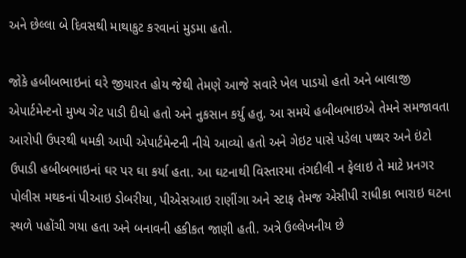અને છેલ્લા બે દિવસથી માથાકુટ કરવાનાં મુડમા હતો.

જોકે હબીબભાઇનાં ઘરે જીયારત હોય જેથી તેમણે આજે સવારે ખેલ પાડયો હતો અને બાલાજી એપાર્ટમેન્ટનો મુખ્ય ગેટ પાડી દીધો હતો અને નુકસાન કર્યુ હતુ. આ સમયે હબીબભાઇએ તેમને સમજાવતા આરોપી ઉપરથી ધમકી આપી એપાર્ટમેન્ટની નીચે આવ્યો હતો અને ગેઇટ પાસે પડેલા પથ્થર અને ઇંટો ઉપાડી હબીબભાઇનાં ઘર પર ઘા કર્યા હતા. આ ઘટનાથી વિસ્તારમા તંગદીલી ન ફેલાઇ તે માટે પ્રનગર પોલીસ મથકનાં પીઆઇ ડોબરીયા, પીએસઆઇ રાણીંગા અને સ્ટાફ તેમજ એસીપી રાધીકા ભારાઇ ઘટના સ્થળે પહોંચી ગયા હતા અને બનાવની હકીકત જાણી હતી. અત્રે ઉલ્લેખનીય છે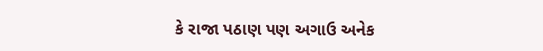કે રાજા પઠાણ પણ અગાઉ અનેક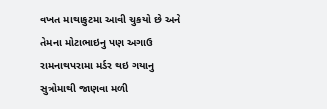વખત માથાકુટમા આવી ચુકયો છે અને તેમના મોટાભાઇનુ પણ અગાઉ રામનાથપરામા મર્ડર થઇ ગયાનુ સુત્રોમાથી જાણવા મળી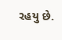રહયુ છે.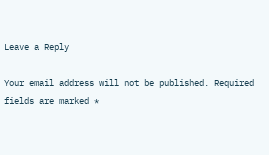Leave a Reply

Your email address will not be published. Required fields are marked *